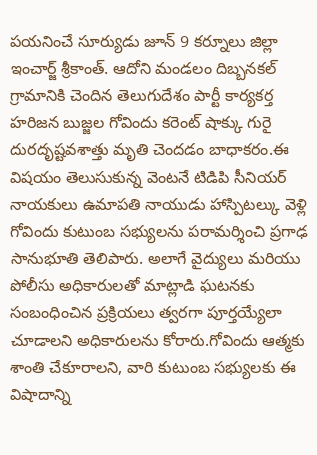పయనించే సూర్యుడు జూన్ 9 కర్నూలు జిల్లా ఇంచార్జ్ శ్రీకాంత్. ఆదోని మండలం దిబ్బనకల్ గ్రామానికి చెందిన తెలుగుదేశం పార్టీ కార్యకర్త హరిజన బుజ్జల గోవిందు కరెంట్ షాక్కు గురై దురదృష్టవశాత్తు మృతి చెందడం బాధాకరం.ఈ విషయం తెలుసుకున్న వెంటనే టిడిపి సీనియర్ నాయకులు ఉమాపతి నాయుడు హాస్పిటల్కు వెళ్లి గోవిందు కుటుంబ సభ్యులను పరామర్శించి ప్రగాఢ సానుభూతి తెలిపారు. అలాగే వైద్యులు మరియు పోలీసు అధికారులతో మాట్లాడి ఘటనకు సంబంధించిన ప్రక్రియలు త్వరగా పూర్తయ్యేలా చూడాలని అధికారులను కోరారు.గోవిందు ఆత్మకు శాంతి చేకూరాలని, వారి కుటుంబ సభ్యులకు ఈ విషాదాన్ని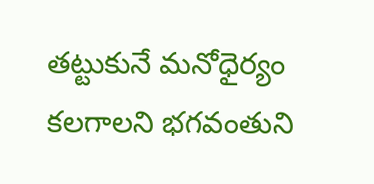తట్టుకునే మనోధైర్యం కలగాలని భగవంతుని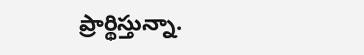ప్రార్థిస్తున్నా.